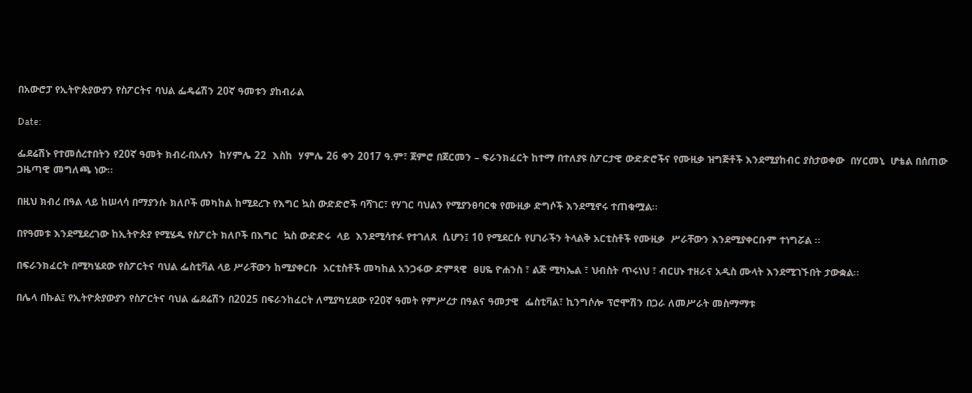በአውሮፓ የኢትዮጵያውያን የስፖርትና ባህል ፌዴሬሽን 20ኛ ዓመቱን ያከብራል

Date:

ፌደሬሽኑ የተመሰረተበትን የ20ኛ ዓመት ክብረ-በአሉን  ከሃምሌ 22  እስከ  ሃምሌ 26 ቀን 2017 ዓ.ም፣ ጀምሮ በጀርመን – ፍራንክፈርት ከተማ በተለያዩ ስፖርታዊ ውድድሮችና የሙዚቃ ዝግጅቶች እንደሚያከብር ያስታወቀው  በሃርመኒ  ሆቴል በሰጠው ጋዜጣዊ መግለጫ ነው፡፡

በዚህ ክብረ በዓል ላይ ከሠላሳ በማያንሱ ክለቦች መካከል ከሚደረጉ የእግር ኳስ ውድድሮች ባሻገር፣ የሃገር ባህልን የሚያንፀባርቁ የሙዚቃ ድግሶች እንደሚኖሩ ተጠቁሟል፡፡

በየዓመቱ እንደሚደረገው ከኢትዮጵያ የሚሄዱ የስፖርት ክለቦች በእግር  ኳስ ውድድሩ  ላይ  እንደሚሳተፉ የተገለጸ  ሲሆን፤ 10 የሚደርሱ የሀገራችን ትላልቅ አርቲስቶች የሙዚቃ  ሥራቸውን እንደሚያቀርቡም ተነግሯል ፡፡

በፍራንክፈርት በሚካሄደው የስፖርትና ባህል ፌስቲቫል ላይ ሥራቸውን ከሚያቀርቡ  አርቲስቶች መካከል አንጋፋው ድምጻዊ  ፀሀዬ ዮሐንስ ፣ ልጅ ሚካኤል ፣ ህብስት ጥሩነህ ፣ ብርሀኑ ተዘራና አዲስ ሙላት እንደሚገኙበት ታውቋል፡፡

በሌላ በኩል፤ የኢትዮጵያውያን የስፖርትና ባህል ፌደሬሽን በ2025 በፍራንከፈርት ለሚያካሂደው የ20ኛ ዓመት የምሥረታ በዓልና ዓመታዊ  ፌስቲቫል፣ ኪንግሶሎ ፕሮሞሽን በጋራ ለመሥራት መስማማቱ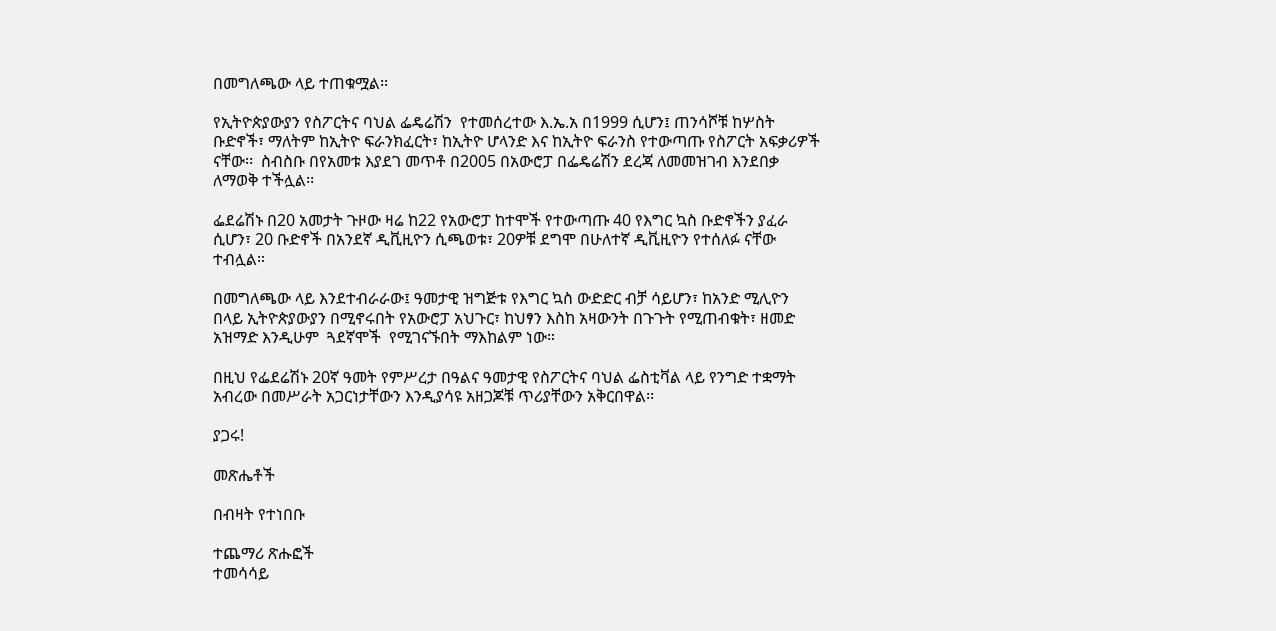በመግለጫው ላይ ተጠቁሟል፡፡

የኢትዮጵያውያን የስፖርትና ባህል ፌዴሬሽን  የተመሰረተው እ.ኤ.አ በ1999 ሲሆን፤ ጠንሳሾቹ ከሦስት ቡድኖች፣ ማለትም ከኢትዮ ፍራንክፈርት፣ ከኢትዮ ሆላንድ እና ከኢትዮ ፍራንስ የተውጣጡ የስፖርት አፍቃሪዎች ናቸው፡፡  ስብስቡ በየአመቱ እያደገ መጥቶ በ2005 በአውሮፓ በፌዴሬሽን ደረጃ ለመመዝገብ እንደበቃ ለማወቅ ተችሏል፡፡

ፌደሬሽኑ በ20 አመታት ጉዞው ዛሬ ከ22 የአውሮፓ ከተሞች የተውጣጡ 40 የእግር ኳስ ቡድኖችን ያፈራ ሲሆን፣ 20 ቡድኖች በአንደኛ ዲቪዚዮን ሲጫወቱ፣ 20ዎቹ ደግሞ በሁለተኛ ዲቪዚዮን የተሰለፉ ናቸው ተብሏል።

በመግለጫው ላይ እንደተብራራው፤ ዓመታዊ ዝግጅቱ የእግር ኳስ ውድድር ብቻ ሳይሆን፣ ከአንድ ሚሊዮን በላይ ኢትዮጵያውያን በሚኖሩበት የአውሮፓ አህጉር፣ ከህፃን እስከ አዛውንት በጉጉት የሚጠብቁት፣ ዘመድ አዝማድ እንዲሁም  ጓደኛሞች  የሚገናኙበት ማእከልም ነው።

በዚህ የፌደሬሽኑ 20ኛ ዓመት የምሥረታ በዓልና ዓመታዊ የስፖርትና ባህል ፌስቲቫል ላይ የንግድ ተቋማት አብረው በመሥራት አጋርነታቸውን እንዲያሳዩ አዘጋጆቹ ጥሪያቸውን አቅርበዋል፡፡

ያጋሩ!

መጽሔቶች

በብዛት የተነበቡ

ተጨማሪ ጽሑፎች
ተመሳሳይ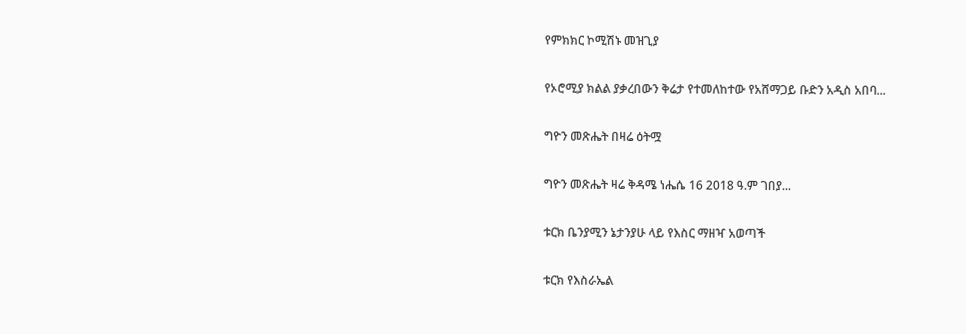የምክክር ኮሚሽኑ መዝጊያ

የኦሮሚያ ክልል ያቃረበውን ቅሬታ የተመለከተው የአሸማጋይ ቡድን አዲስ አበባ...

ግዮን መጽሔት በዛሬ ዕትሟ

ግዮን መጽሔት ዛሬ ቅዳሜ ነሔሴ 16 2018 ዓ.ም ገበያ...

ቱርክ ቤንያሚን ኔታንያሁ ላይ የእስር ማዘዣ አወጣች

ቱርክ የእስራኤል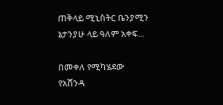ጠቅላይ ሚኒስትር ቤንያሚን ኔታንያሁ ላይ ዓለም አቀፍ...

በመቀለ የሚካሄደው የአሸንዳ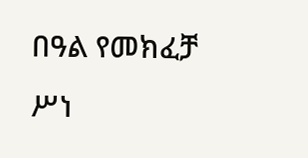በዓል የመክፈቻ ሥነ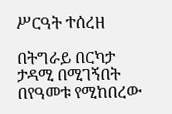ሥርዓት ተሰረዘ

በትግራይ በርካታ ታዳሚ በሚገኝበት በየዓመቱ የሚከበረው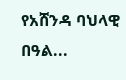የአሸንዳ ባህላዊ በዓል...